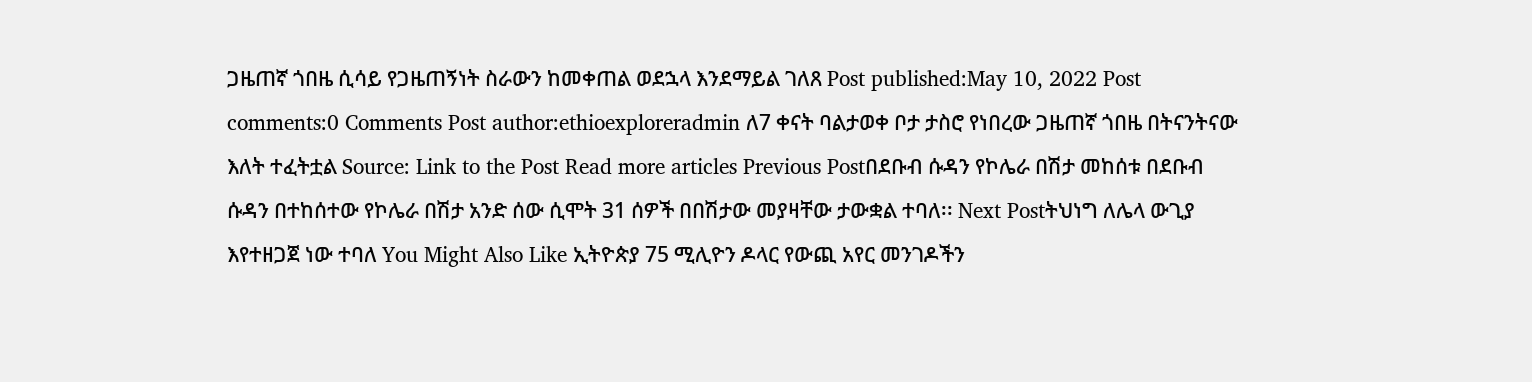ጋዜጠኛ ጎበዜ ሲሳይ የጋዜጠኝነት ስራውን ከመቀጠል ወደኋላ እንደማይል ገለጸ Post published:May 10, 2022 Post comments:0 Comments Post author:ethioexploreradmin ለ7 ቀናት ባልታወቀ ቦታ ታስሮ የነበረው ጋዜጠኛ ጎበዜ በትናንትናው እለት ተፈትቷል Source: Link to the Post Read more articles Previous Postበደቡብ ሱዳን የኮሌራ በሽታ መከሰቱ በደቡብ ሱዳን በተከሰተው የኮሌራ በሽታ አንድ ሰው ሲሞት 31 ሰዎች በበሽታው መያዛቸው ታውቋል ተባለ፡፡ Next Postትህነግ ለሌላ ውጊያ እየተዘጋጀ ነው ተባለ You Might Also Like ኢትዮጵያ 75 ሚሊዮን ዶላር የውጪ አየር መንገዶችን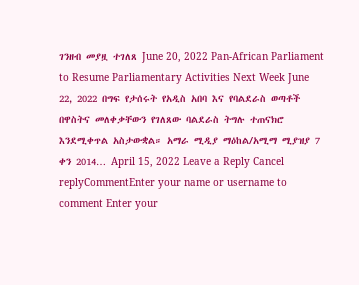ገንዘብ መያዟ ተገለጸ June 20, 2022 Pan-African Parliament to Resume Parliamentary Activities Next Week June 22, 2022 በግፍ የታሰሩት የአዲስ አበባ እና የባልደራስ ወጣቶች በዋስትና መለቀቃቸውን የገለጸው ባልደራስ ትግሉ ተጠናክሮ እንደሚቀጥል አስታውቋል። አማራ ሚዲያ ማዕከል/አሚማ ሚያዝያ 7 ቀን 2014… April 15, 2022 Leave a Reply Cancel replyCommentEnter your name or username to comment Enter your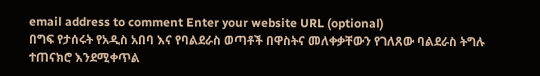email address to comment Enter your website URL (optional)
በግፍ የታሰሩት የአዲስ አበባ እና የባልደራስ ወጣቶች በዋስትና መለቀቃቸውን የገለጸው ባልደራስ ትግሉ ተጠናክሮ እንደሚቀጥል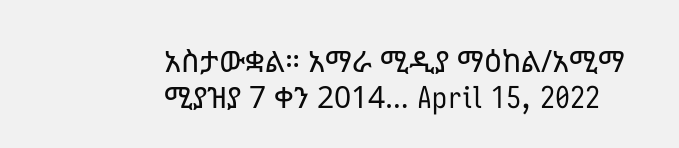አስታውቋል። አማራ ሚዲያ ማዕከል/አሚማ ሚያዝያ 7 ቀን 2014… April 15, 2022